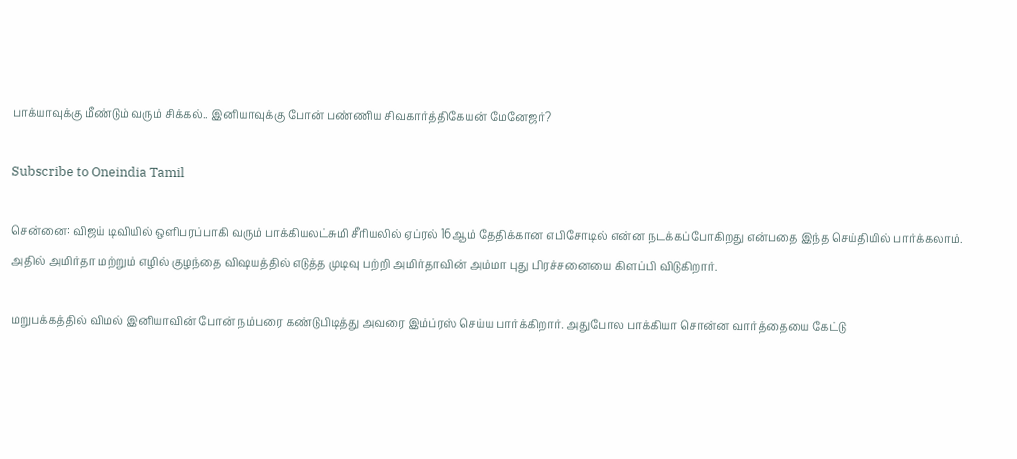பாக்யாவுக்கு மீண்டும் வரும் சிக்கல்.. இனியாவுக்கு போன் பண்ணிய சிவகார்த்திகேயன் மேனேஜர்?

Subscribe to Oneindia Tamil

சென்னை: விஜய் டிவியில் ஒளிபரப்பாகி வரும் பாக்கியலட்சுமி சீரியலில் ஏப்ரல் 16ஆம் தேதிக்கான எபிசோடில் என்ன நடக்கப்போகிறது என்பதை இந்த செய்தியில் பார்க்கலாம். அதில் அமிர்தா மற்றும் எழில் குழந்தை விஷயத்தில் எடுத்த முடிவு பற்றி அமிர்தாவின் அம்மா புது பிரச்சனையை கிளப்பி விடுகிறார்.

மறுபக்கத்தில் விமல் இனியாவின் போன் நம்பரை கண்டுபிடித்து அவரை இம்ப்ரஸ் செய்ய பார்க்கிறார். அதுபோல பாக்கியா சொன்ன வார்த்தையை கேட்டு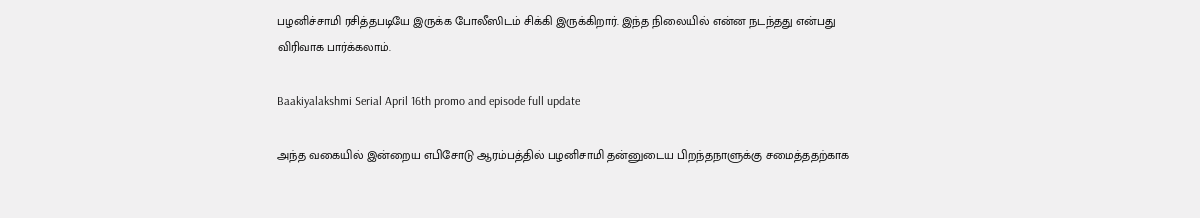பழனிச்சாமி ரசித்தபடியே இருக்க போலீஸிடம் சிக்கி இருக்கிறார். இந்த நிலையில் என்ன நடந்தது என்பது விரிவாக பார்க்கலாம்.

Baakiyalakshmi Serial April 16th promo and episode full update

அந்த வகையில் இன்றைய எபிசோடு ஆரம்பத்தில் பழனிசாமி தன்னுடைய பிறந்தநாளுக்கு சமைத்ததற்காக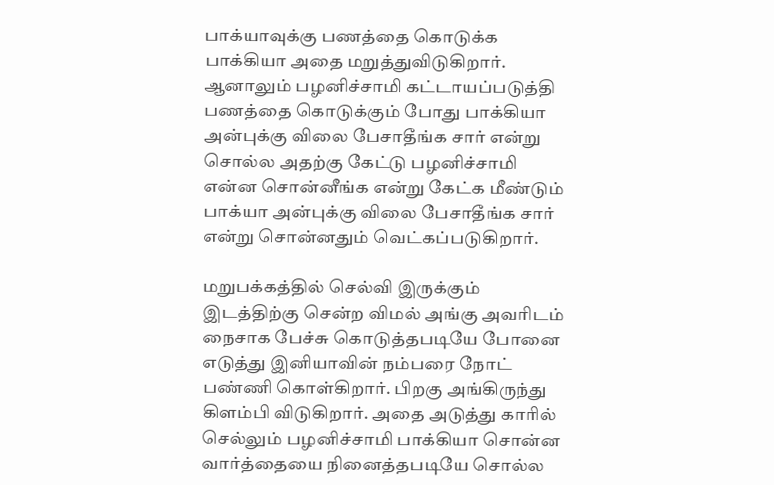பாக்யாவுக்கு பணத்தை கொடுக்க பாக்கியா அதை மறுத்துவிடுகிறார். ஆனாலும் பழனிச்சாமி கட்டாயப்படுத்தி பணத்தை கொடுக்கும் போது பாக்கியா அன்புக்கு விலை பேசாதீங்க சார் என்று சொல்ல அதற்கு கேட்டு பழனிச்சாமி என்ன சொன்னீங்க என்று கேட்க மீண்டும் பாக்யா அன்புக்கு விலை பேசாதீங்க சார் என்று சொன்னதும் வெட்கப்படுகிறார்.

மறுபக்கத்தில் செல்வி இருக்கும் இடத்திற்கு சென்ற விமல் அங்கு அவரிடம் நைசாக பேச்சு கொடுத்தபடியே போனை எடுத்து இனியாவின் நம்பரை நோட் பண்ணி கொள்கிறார். பிறகு அங்கிருந்து கிளம்பி விடுகிறார். அதை அடுத்து காரில் செல்லும் பழனிச்சாமி பாக்கியா சொன்ன வார்த்தையை நினைத்தபடியே சொல்ல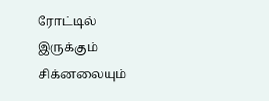ரோட்டில் இருக்கும் சிக்னலையும்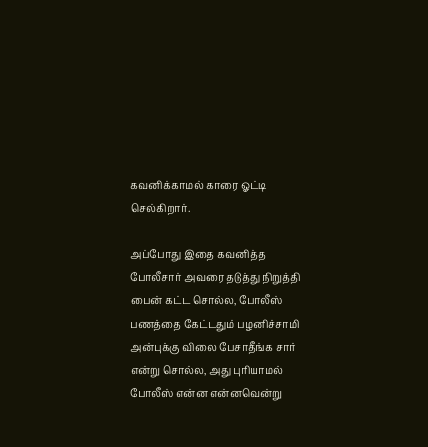கவனிக்காமல் காரை ஓட்டி செல்கிறார்.

அப்போது இதை கவனித்த போலீசார் அவரை தடுத்து நிறுத்தி பைன் கட்ட சொல்ல, போலீஸ் பணத்தை கேட்டதும் பழனிச்சாமி அன்புக்கு விலை பேசாதீங்க சார் என்று சொல்ல, அது புரியாமல் போலீஸ் என்ன என்னவென்று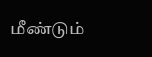மீண்டும்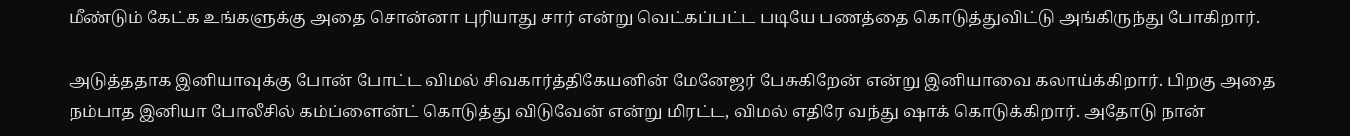மீண்டும் கேட்க உங்களுக்கு அதை சொன்னா புரியாது சார் என்று வெட்கப்பட்ட படியே பணத்தை கொடுத்துவிட்டு அங்கிருந்து போகிறார்.

அடுத்ததாக இனியாவுக்கு போன் போட்ட விமல் சிவகார்த்திகேயனின் மேனேஜர் பேசுகிறேன் என்று இனியாவை கலாய்க்கிறார். பிறகு அதை நம்பாத இனியா போலீசில் கம்ப்ளைன்ட் கொடுத்து விடுவேன் என்று மிரட்ட, விமல் எதிரே வந்து ஷாக் கொடுக்கிறார். அதோடு நான்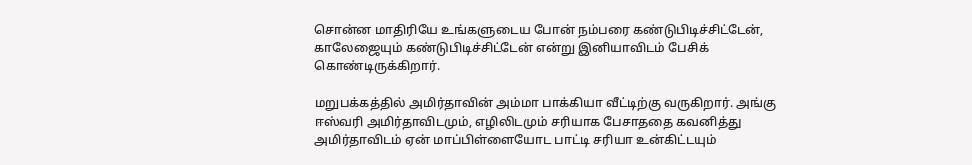சொன்ன மாதிரியே உங்களுடைய போன் நம்பரை கண்டுபிடிச்சிட்டேன், காலேஜையும் கண்டுபிடிச்சிட்டேன் என்று இனியாவிடம் பேசிக் கொண்டிருக்கிறார்.

மறுபக்கத்தில் அமிர்தாவின் அம்மா பாக்கியா வீட்டிற்கு வருகிறார். அங்கு ஈஸ்வரி அமிர்தாவிடமும், எழிலிடமும் சரியாக பேசாததை கவனித்து அமிர்தாவிடம் ஏன் மாப்பிள்ளையோட பாட்டி சரியா உன்கிட்டயும்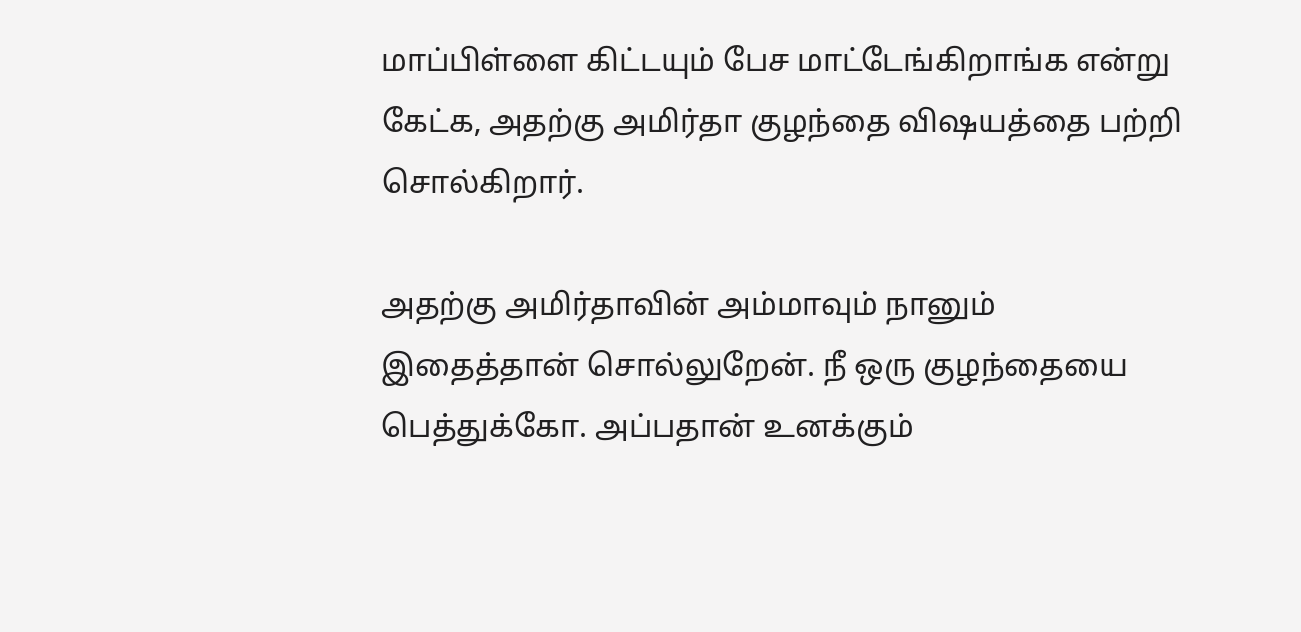மாப்பிள்ளை கிட்டயும் பேச மாட்டேங்கிறாங்க என்று கேட்க, அதற்கு அமிர்தா குழந்தை விஷயத்தை பற்றி சொல்கிறார்.

அதற்கு அமிர்தாவின் அம்மாவும் நானும் இதைத்தான் சொல்லுறேன். நீ ஒரு குழந்தையை பெத்துக்கோ. அப்பதான் உனக்கும்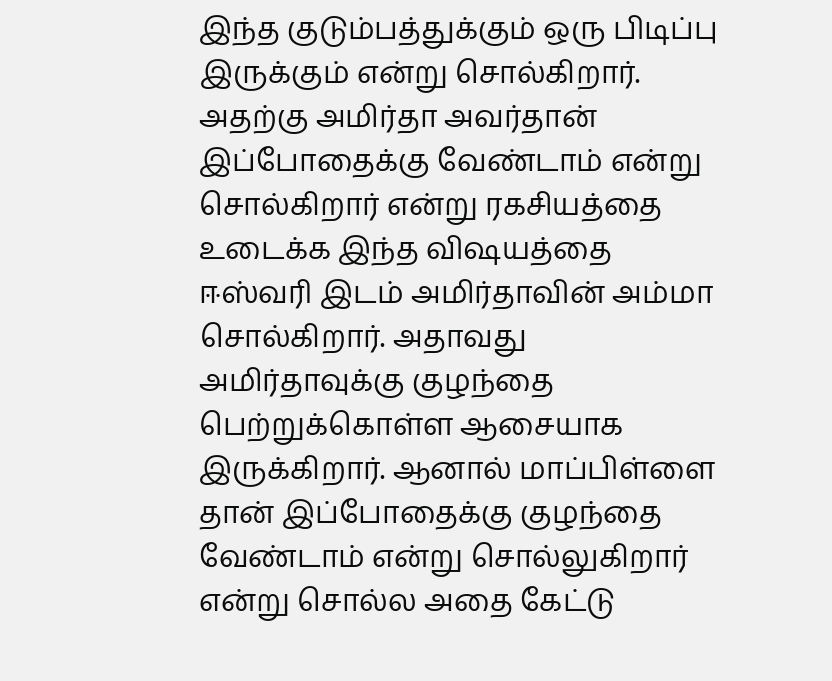இந்த குடும்பத்துக்கும் ஒரு பிடிப்பு இருக்கும் என்று சொல்கிறார். அதற்கு அமிர்தா அவர்தான் இப்போதைக்கு வேண்டாம் என்று சொல்கிறார் என்று ரகசியத்தை உடைக்க இந்த விஷயத்தை ஈஸ்வரி இடம் அமிர்தாவின் அம்மா சொல்கிறார். அதாவது அமிர்தாவுக்கு குழந்தை பெற்றுக்கொள்ள ஆசையாக இருக்கிறார். ஆனால் மாப்பிள்ளை தான் இப்போதைக்கு குழந்தை வேண்டாம் என்று சொல்லுகிறார் என்று சொல்ல அதை கேட்டு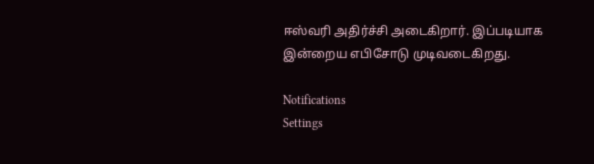ஈஸ்வரி அதிர்ச்சி அடைகிறார். இப்படியாக இன்றைய எபிசோடு முடிவடைகிறது.

Notifications
Settings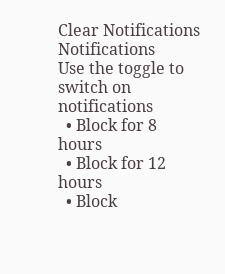Clear Notifications
Notifications
Use the toggle to switch on notifications
  • Block for 8 hours
  • Block for 12 hours
  • Block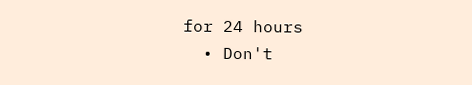for 24 hours
  • Don't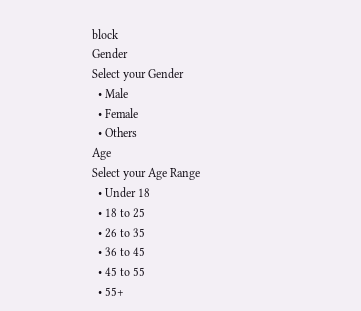block
Gender
Select your Gender
  • Male
  • Female
  • Others
Age
Select your Age Range
  • Under 18
  • 18 to 25
  • 26 to 35
  • 36 to 45
  • 45 to 55
  • 55+